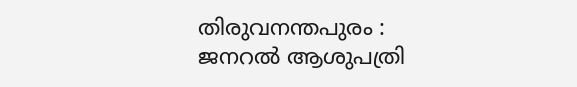തിരുവനന്തപുരം : ജനറൽ ആശുപത്രി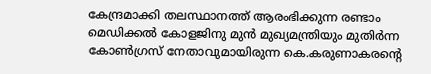കേന്ദ്രമാക്കി തലസ്ഥാനത്ത് ആരംഭിക്കുന്ന രണ്ടാം മെഡിക്കൽ കോളജിനു മുൻ മുഖ്യമന്ത്രിയും മുതിർന്ന കോൺഗ്രസ് നേതാവുമായിരുന്ന കെ.കരുണാകരന്റെ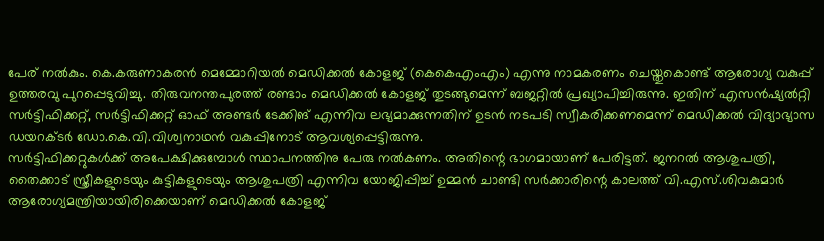പേര് നൽകും. കെ.കരുണാകരൻ മെമ്മോറിയൽ മെഡിക്കൽ കോളജ് (കെകെഎംഎം) എന്നു നാമകരണം ചെയ്തുകൊണ്ട് ആരോഗ്യ വകുപ്പ് ഉത്തരവു പുറപ്പെടുവിച്ചു. തിരുവനന്തപുരത്ത് രണ്ടാം മെഡിക്കൽ കോളജ് തുടങ്ങുമെന്ന് ബജറ്റിൽ പ്രഖ്യാപിച്ചിരുന്നു. ഇതിന് എസൻഷ്യൽറ്റി സർട്ടിഫിക്കറ്റ്, സർട്ടിഫിക്കറ്റ് ഓഫ് അണ്ടർ ടേക്കിങ് എന്നിവ ലഭ്യമാക്കുന്നതിന് ഉടൻ നടപടി സ്വീകരിക്കണമെന്ന് മെഡിക്കൽ വിദ്യാഭ്യാസ ഡയറക്ടർ ഡോ.കെ.വി.വിശ്വനാഥൻ വകുപ്പിനോട് ആവശ്യപ്പെട്ടിരുന്നു.
സർട്ടിഫിക്കറ്റുകൾക്ക് അപേക്ഷിക്കുമ്പോൾ സ്ഥാപനത്തിനു പേരു നൽകണം. അതിന്റെ ഭാഗമായാണ് പേരിട്ടത്. ജനറൽ ആശുപത്രി, തൈക്കാട് സ്ത്രീകളുടെയും കുട്ടികളുടെയും ആശുപത്രി എന്നിവ യോജിപ്പിച്ച് ഉമ്മൻ ചാണ്ടി സർക്കാരിന്റെ കാലത്ത് വി.എസ്.ശിവകുമാർ ആരോഗ്യമന്ത്രിയായിരിക്കെയാണ് മെഡിക്കൽ കോളജ്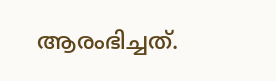ആരംഭിച്ചത്.